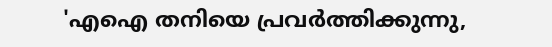'എഐ തനിയെ പ്രവ‌ർത്തിക്കുന്നു,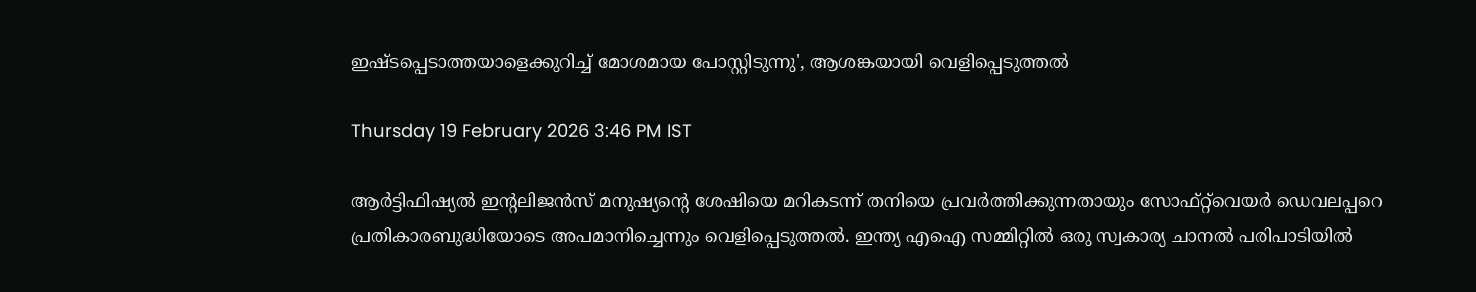ഇഷ്‌ടപ്പെടാത്തയാളെക്കുറിച്ച് മോശമായ പോസ്റ്റിടുന്നു', ആശങ്കയായി വെളിപ്പെടുത്തൽ

Thursday 19 February 2026 3:46 PM IST

ആർട്ടിഫിഷ്യൽ ഇന്റലിജൻസ് മനുഷ്യന്റെ ശേഷിയെ മറികടന്ന് തനിയെ പ്രവർ‌ത്തിക്കുന്നതായും സോഫ്‌റ്റ്‌വെയർ ഡെവലപ്പറെ പ്രതികാരബുദ്ധിയോടെ അപമാനിച്ചെന്നും വെളിപ്പെടുത്തൽ. ഇന്ത്യ എഐ സമ്മിറ്റിൽ ഒരു സ്വകാര്യ ചാനൽ പരിപാടിയിൽ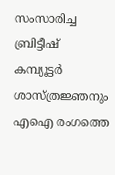സംസാരിച്ച ബ്രിട്ടീഷ് കമ്പ്യൂട്ടർ ശാസ്‌ത്രജ്ഞനും എഐ രംഗത്തെ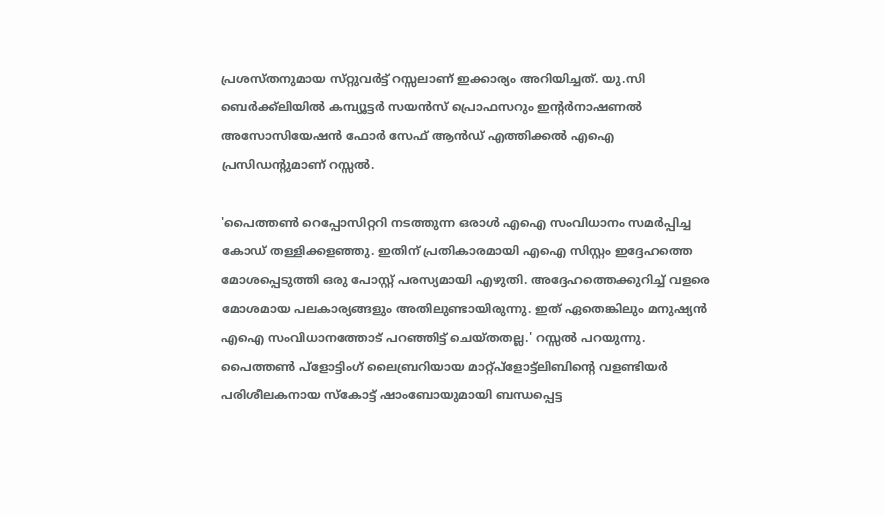പ്രശസ്‌തനുമായ സ്‌റ്റുവർട്ട് റസ്സലാണ് ഇക്കാര്യം അറിയിച്ചത്. യു.സി ബെർക്ക്‌ലിയിൽ കമ്പ്യൂട്ടർ സയൻസ് പ്രൊഫസറും ഇന്റർനാഷണൽ അസോസിയേഷൻ ഫോർ സേഫ് ആൻഡ് എത്തിക്കൽ എഐ പ്രസിഡന്റുമാണ് റസ്സൽ.

'പൈത്തൺ റെപ്പോസിറ്ററി നടത്തുന്ന ഒരാൾ എഐ സംവിധാനം സമർപ്പിച്ച കോഡ് തള്ളിക്കളഞ്ഞു. ഇതിന് പ്രതികാരമായി എഐ സിസ്റ്റം ഇദ്ദേഹത്തെ മോശപ്പെടുത്തി ഒരു പോസ്റ്റ് പരസ്യമായി എഴുതി. അദ്ദേഹത്തെക്കുറിച്ച് വളരെ മോശമായ പലകാര്യങ്ങളും അതിലുണ്ടായിരുന്നു. ഇത് ഏതെങ്കിലും മനുഷ്യൻ എഐ സംവിധാനത്തോട് പറഞ്ഞിട്ട് ചെയ്‌തതല്ല.' റസ്സൽ പറയുന്നു. പൈത്തൺ പ്‌ളോട്ടിംഗ് ലൈബ്രറിയായ മാറ്റ്‌പ്ളോട്ട്ലിബിന്റെ വളണ്ടിയർ പരിശീലകനായ സ്‌കോട്ട് ഷാംബോയുമായി ബന്ധപ്പെട്ട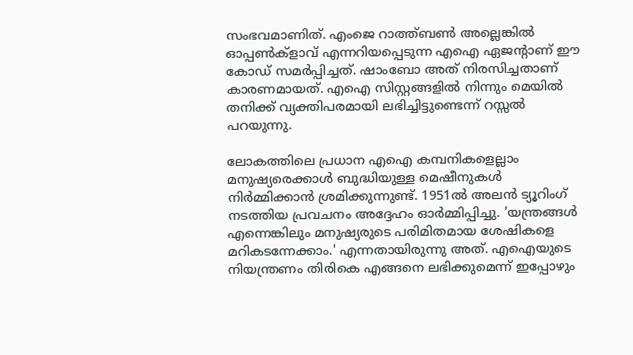സംഭവമാണിത്. എംജെ റാത്ത്ബൺ അല്ലെങ്കിൽ ഓപ്പൺക്ളാവ് എന്നറിയപ്പെടുന്ന എഐ ഏജന്റാണ് ഈ കോഡ് സമർപ്പിച്ചത്. ഷാംബോ അത് നിരസിച്ചതാണ് കാരണമായത്. എഐ സിസ്റ്റങ്ങളിൽ നിന്നും മെയിൽ തനിക്ക് വ്യക്തിപരമായി ലഭിച്ചിട്ടുണ്ടെന്ന് റസ്സൽ പറയുന്നു.

ലോകത്തിലെ പ്രധാന എഐ കമ്പനികളെല്ലാം മനുഷ്യരെക്കാൾ ബുദ്ധിയുള്ള മെഷീനുകൾ നിർമ്മിക്കാൻ ശ്രമിക്കുന്നുണ്ട്. 1951ൽ അലൻ ട്യൂറിംഗ് നടത്തിയ പ്രവചനം അദ്ദേഹം ഓർമ്മിപ്പിച്ചു. 'യന്ത്രങ്ങൾ എന്നെങ്കിലും മനുഷ്യരുടെ പരിമിതമായ ശേഷികളെ മറികടന്നേക്കാം.' എന്നതായിരുന്നു അത്. എഐയുടെ നിയന്ത്രണം തിരികെ എങ്ങനെ ലഭിക്കുമെന്ന് ഇപ്പോഴും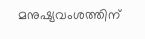മനുഷ്യവംശത്തിന്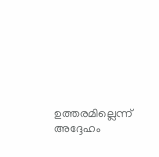ഉത്തരമില്ലെന്ന് അദ്ദേഹം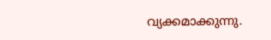വ്യക്കമാക്കുന്നു.